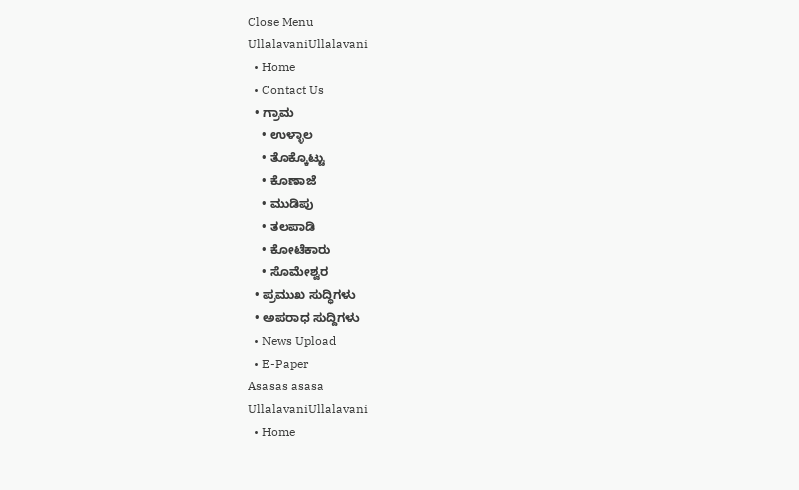Close Menu
UllalavaniUllalavani
  • Home
  • Contact Us
  • ಗ್ರಾಮ
    • ಉಳ್ಳಾಲ
    • ತೊಕ್ಕೊಟ್ಟು
    • ಕೊಣಾಜೆ
    • ಮುಡಿಪು
    • ತಲಪಾಡಿ
    • ಕೋಟೆಕಾರು
    • ಸೊಮೇಶ್ವರ
  • ಪ್ರಮುಖ ಸುದ್ಧಿಗಳು
  • ಅಪರಾಧ ಸುದ್ದಿಗಳು
  • News Upload
  • E-Paper
Asasas asasa
UllalavaniUllalavani
  • Home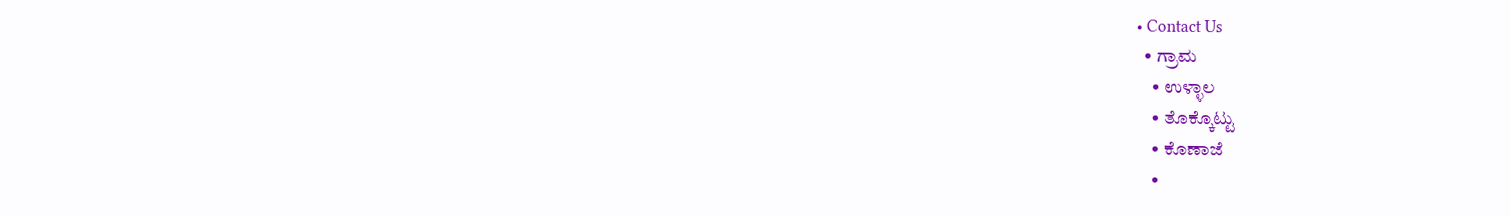• Contact Us
  • ಗ್ರಾಮ
    • ಉಳ್ಳಾಲ
    • ತೊಕ್ಕೊಟ್ಟು
    • ಕೊಣಾಜೆ
    •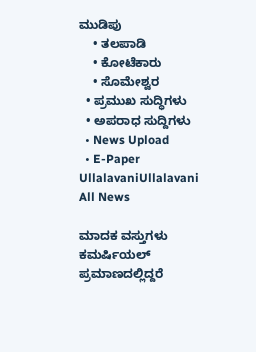ಮುಡಿಪು
    • ತಲಪಾಡಿ
    • ಕೋಟೆಕಾರು
    • ಸೊಮೇಶ್ವರ
  • ಪ್ರಮುಖ ಸುದ್ಧಿಗಳು
  • ಅಪರಾಧ ಸುದ್ದಿಗಳು
  • News Upload
  • E-Paper
UllalavaniUllalavani
All News

ಮಾದಕ ವಸ್ತುಗಳು ಕಮರ್ಷಿಯಲ್ ಪ್ರಮಾಣದಲ್ಲಿದ್ದರೆ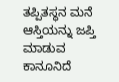ತಪ್ಪಿತಸ್ಥನ ಮನೆ ಆಸ್ತಿಯನ್ನು ಜಪ್ತಿ ಮಾಡುವ ಕಾನೂನಿದೆ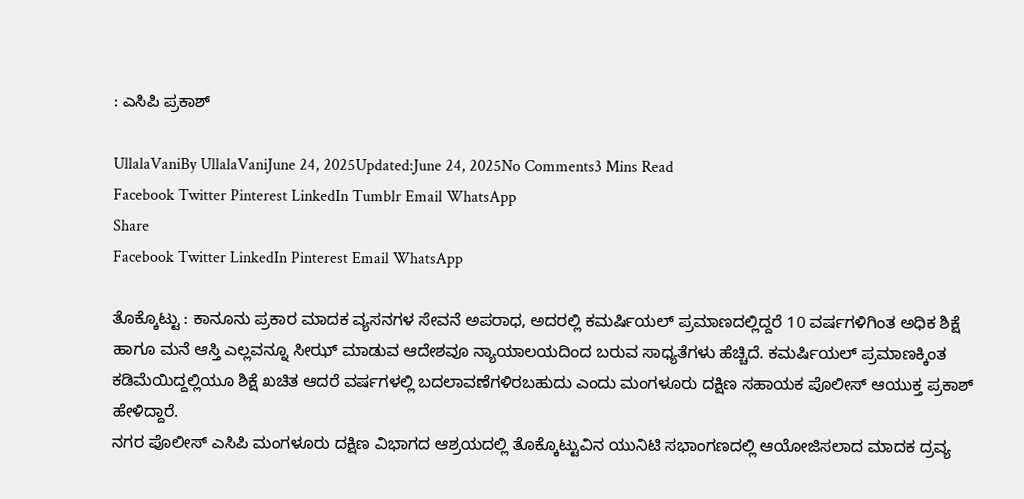: ಎಸಿಪಿ ಪ್ರಕಾಶ್

UllalaVaniBy UllalaVaniJune 24, 2025Updated:June 24, 2025No Comments3 Mins Read
Facebook Twitter Pinterest LinkedIn Tumblr Email WhatsApp
Share
Facebook Twitter LinkedIn Pinterest Email WhatsApp

ತೊಕ್ಕೊಟ್ಟು : ಕಾನೂನು ಪ್ರಕಾರ ಮಾದಕ ವ್ಯಸನಗಳ ಸೇವನೆ ಅಪರಾಧ, ಅದರಲ್ಲಿ ಕಮರ್ಷಿಯಲ್ ಪ್ರಮಾಣದಲ್ಲಿದ್ದರೆ 10 ವರ್ಷಗಳಿಗಿಂತ ಅಧಿಕ ಶಿಕ್ಷೆ ಹಾಗೂ ಮನೆ ಆಸ್ತಿ ಎಲ್ಲವನ್ನೂ ಸೀಝ್ ಮಾಡುವ ಆದೇಶವೂ ನ್ಯಾಯಾಲಯದಿಂದ ಬರುವ ಸಾಧ್ಯತೆಗಳು ಹೆಚ್ಚಿದೆ. ಕಮರ್ಷಿಯಲ್ ಪ್ರಮಾಣಕ್ಕಿಂತ ಕಡಿಮೆಯಿದ್ದಲ್ಲಿಯೂ ಶಿಕ್ಷೆ ಖಚಿತ ಆದರೆ ವರ್ಷಗಳಲ್ಲಿ ಬದಲಾವಣೆಗಳಿರಬಹುದು ಎಂದು ಮಂಗಳೂರು ದಕ್ಷಿಣ ಸಹಾಯಕ ಪೊಲೀಸ್ ಆಯುಕ್ತ ಪ್ರಕಾಶ್ ಹೇಳಿದ್ದಾರೆ.
ನಗರ ಪೊಲೀಸ್ ಎಸಿಪಿ ಮಂಗಳೂರು ದಕ್ಷಿಣ ವಿಭಾಗದ ಆಶ್ರಯದಲ್ಲಿ ತೊಕ್ಕೊಟ್ಟುವಿನ ಯುನಿಟಿ ಸಭಾಂಗಣದಲ್ಲಿ ಆಯೋಜಿಸಲಾದ ಮಾದಕ ದ್ರವ್ಯ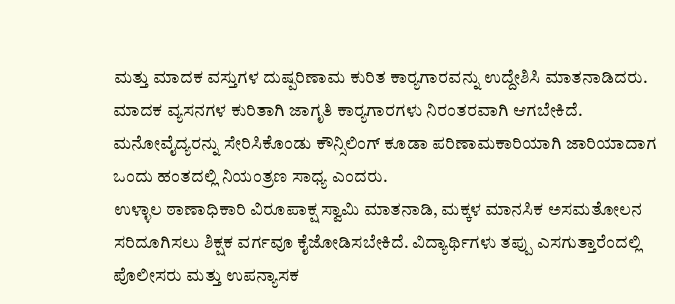ಮತ್ತು ಮಾದಕ ವಸ್ತುಗಳ ದುಷ್ಪರಿಣಾಮ ಕುರಿತ ಕಾರ‍್ಯಗಾರವನ್ನು ಉದ್ದೇಶಿಸಿ ಮಾತನಾಡಿದರು.
ಮಾದಕ ವ್ಯಸನಗಳ ಕುರಿತಾಗಿ ಜಾಗೃತಿ ಕಾರ‍್ಯಗಾರಗಳು ನಿರಂತರವಾಗಿ ಆಗಬೇಕಿದೆ. ಮನೋವೈದ್ಯರನ್ನು ಸೇರಿಸಿಕೊಂಡು ಕೌನ್ಸಿಲಿಂಗ್ ಕೂಡಾ ಪರಿಣಾಮಕಾರಿಯಾಗಿ ಜಾರಿಯಾದಾಗ ಒಂದು ಹಂತದಲ್ಲಿ ನಿಯಂತ್ರಣ ಸಾಧ್ಯ ಎಂದರು.
ಉಳ್ಳಾಲ ಠಾಣಾಧಿಕಾರಿ ವಿರೂಪಾಕ್ಷ ಸ್ವಾಮಿ ಮಾತನಾಡಿ, ಮಕ್ಕಳ ಮಾನಸಿಕ ಅಸಮತೋಲನ ಸರಿದೂಗಿಸಲು ಶಿಕ್ಷಕ ವರ್ಗವೂ ಕೈಜೋಡಿಸಬೇಕಿದೆ. ವಿದ್ಯಾರ್ಥಿಗಳು ತಪ್ಪು ಎಸಗುತ್ತಾರೆಂದಲ್ಲಿ ಪೊಲೀಸರು ಮತ್ತು ಉಪನ್ಯಾಸಕ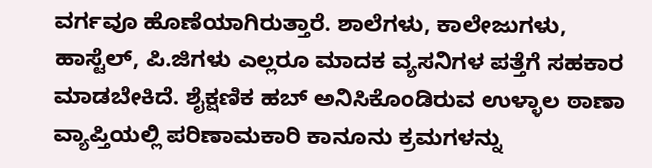ವರ್ಗವೂ ಹೊಣೆಯಾಗಿರುತ್ತಾರೆ. ಶಾಲೆಗಳು, ಕಾಲೇಜುಗಳು, ಹಾಸ್ಟೆಲ್, ಪಿ.ಜಿಗಳು ಎಲ್ಲರೂ ಮಾದಕ ವ್ಯಸನಿಗಳ ಪತ್ತೆಗೆ ಸಹಕಾರ ಮಾಡಬೇಕಿದೆ. ಶೈಕ್ಷಣಿಕ ಹಬ್ ಅನಿಸಿಕೊಂಡಿರುವ ಉಳ್ಳಾಲ ಠಾಣಾ ವ್ಯಾಪ್ತಿಯಲ್ಲಿ ಪರಿಣಾಮಕಾರಿ ಕಾನೂನು ಕ್ರಮಗಳನ್ನು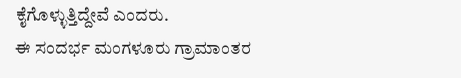ಕೈಗೊಳ್ಳುತ್ತಿದ್ದೇವೆ ಎಂದರು.
ಈ ಸಂದರ್ಭ ಮಂಗಳೂರು ಗ್ರಾಮಾಂತರ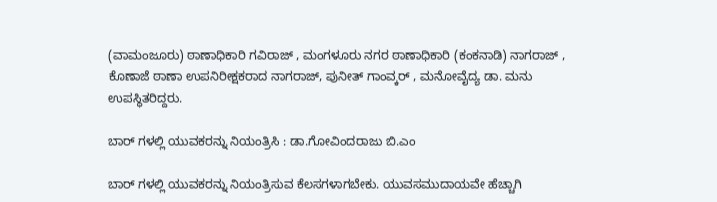(ವಾಮಂಜೂರು) ಠಾಣಾಧಿಕಾರಿ ಗವಿರಾಜ್ , ಮಂಗಳೂರು ನಗರ ಠಾಣಾಧಿಕಾರಿ (ಕಂಕನಾಡಿ) ನಾಗರಾಜ್ , ಕೊಣಾಜೆ ಠಾಣಾ ಉಪನಿರೀಕ್ಷಕರಾದ ನಾಗರಾಜ್, ಪುನೀತ್ ಗಾಂವ್ಕರ್ , ಮನೋವೈದ್ಯ ಡಾ. ಮನು ಉಪಸ್ಥಿತರಿದ್ದರು.

ಬಾರ್ ಗಳಲ್ಲಿ ಯುವಕರನ್ನು ನಿಯಂತ್ರಿಸಿ : ಡಾ.ಗೋವಿಂದರಾಜು ಬಿ.ಎಂ

ಬಾರ್ ಗಳಲ್ಲಿ ಯುವಕರನ್ನು ನಿಯಂತ್ರಿಸುವ ಕೆಲಸಗಳಾಗಬೇಕು. ಯುವಸಮುದಾಯವೇ ಹೆಚ್ಚಾಗಿ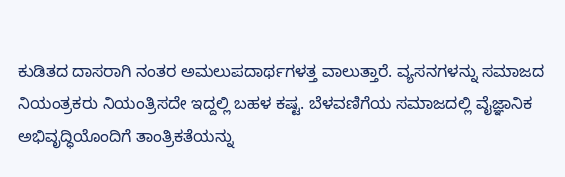ಕುಡಿತದ ದಾಸರಾಗಿ ನಂತರ ಅಮಲುಪದಾರ್ಥಗಳತ್ತ ವಾಲುತ್ತಾರೆ. ವ್ಯಸನಗಳನ್ನು ಸಮಾಜದ ನಿಯಂತ್ರಕರು ನಿಯಂತ್ರಿಸದೇ ಇದ್ದಲ್ಲಿ ಬಹಳ ಕಷ್ಟ. ಬೆಳವಣಿಗೆಯ ಸಮಾಜದಲ್ಲಿ ವೈಜ್ಞಾನಿಕ ಅಭಿವೃದ್ಧಿಯೊಂದಿಗೆ ತಾಂತ್ರಿಕತೆಯನ್ನು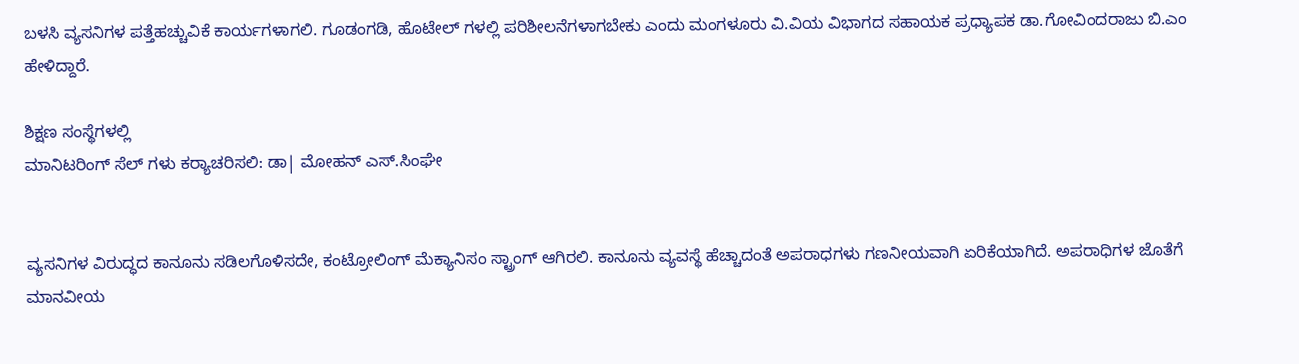ಬಳಸಿ ವ್ಯಸನಿಗಳ ಪತ್ತೆಹಚ್ಚುವಿಕೆ ಕಾರ್ಯಗಳಾಗಲಿ. ಗೂಡಂಗಡಿ, ಹೊಟೇಲ್ ಗಳಲ್ಲಿ ಪರಿಶೀಲನೆಗಳಾಗಬೇಕು ಎಂದು ಮಂಗಳೂರು ವಿ.ವಿಯ ವಿಭಾಗದ ಸಹಾಯಕ ಪ್ರಧ್ಯಾಪಕ ಡಾ.ಗೋವಿಂದರಾಜು ಬಿ.ಎಂ ಹೇಳಿದ್ದಾರೆ.

ಶಿಕ್ಷಣ ಸಂಸ್ಥೆಗಳಲ್ಲಿ
ಮಾನಿಟರಿಂಗ್ ಸೆಲ್ ಗಳು ಕರ‍್ಯಾಚರಿಸಲಿ: ಡಾ| ಮೋಹನ್ ಎಸ್.ಸಿಂಘೇ


ವ್ಯಸನಿಗಳ ವಿರುದ್ಧದ ಕಾನೂನು ಸಡಿಲಗೊಳಿಸದೇ, ಕಂಟ್ರೋಲಿಂಗ್ ಮೆಕ್ಯಾನಿಸಂ ಸ್ಟ್ರಾಂಗ್ ಆಗಿರಲಿ. ಕಾನೂನು ವ್ಯವಸ್ಥೆ ಹೆಚ್ಚಾದಂತೆ ಅಪರಾಧಗಳು ಗಣನೀಯವಾಗಿ ಏರಿಕೆಯಾಗಿದೆ. ಅಪರಾಧಿಗಳ ಜೊತೆಗೆ ಮಾನವೀಯ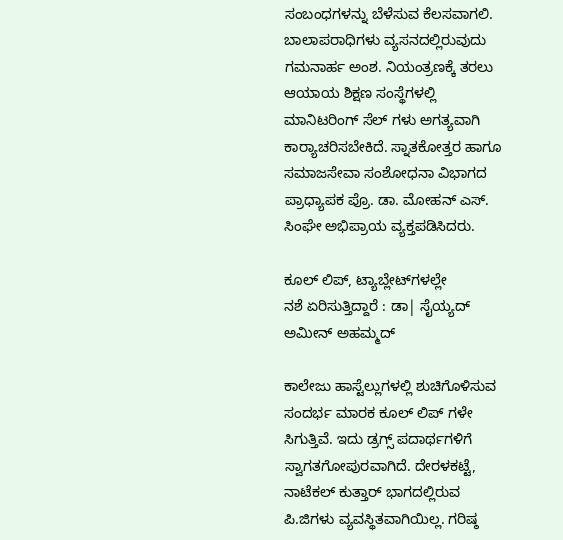ಸಂಬಂಧಗಳನ್ನು ಬೆಳೆಸುವ ಕೆಲಸವಾಗಲಿ. ಬಾಲಾಪರಾಧಿಗಳು ವ್ಯಸನದಲ್ಲಿರುವುದು ಗಮನಾರ್ಹ ಅಂಶ. ನಿಯಂತ್ರಣಕ್ಕೆ ತರಲು ಆಯಾಯ ಶಿಕ್ಷಣ ಸಂಸ್ಥೆಗಳಲ್ಲಿ ಮಾನಿಟರಿಂಗ್ ಸೆಲ್ ಗಳು ಅಗತ್ಯವಾಗಿ ಕಾರ‍್ಯಾಚರಿಸಬೇಕಿದೆ. ಸ್ನಾತಕೋತ್ತರ ಹಾಗೂ ಸಮಾಜಸೇವಾ ಸಂಶೋಧನಾ ವಿಭಾಗದ ಪ್ರಾಧ್ಯಾಪಕ ಪ್ರೊ. ಡಾ. ಮೋಹನ್ ಎಸ್. ಸಿಂಘೇ ಅಭಿಪ್ರಾಯ ವ್ಯಕ್ತಪಡಿಸಿದರು.

ಕೂಲ್ ಲಿಪ್, ಟ್ಯಾಬ್ಲೇಟ್‌ಗಳಲ್ಲೇ
ನಶೆ ಏರಿಸುತ್ತಿದ್ದಾರೆ : ಡಾ| ಸೈಯ್ಯದ್ ಅಮೀನ್ ಅಹಮ್ಮದ್

ಕಾಲೇಜು ಹಾಸ್ಟೆಲ್ಲುಗಳಲ್ಲಿ ಶುಚಿಗೊಳಿಸುವ ಸಂದರ್ಭ ಮಾರಕ ಕೂಲ್ ಲಿಪ್ ಗಳೇ ಸಿಗುತ್ತಿವೆ. ಇದು ಡ್ರಗ್ಸ್ ಪದಾರ್ಥಗಳಿಗೆ ಸ್ವಾಗತಗೋಪುರವಾಗಿದೆ. ದೇರಳಕಟ್ಟೆ, ನಾಟೆಕಲ್ ಕುತ್ತಾರ್ ಭಾಗದಲ್ಲಿರುವ ಪಿ.ಜಿಗಳು ವ್ಯವಸ್ಥಿತವಾಗಿಯಿಲ್ಲ. ಗರಿಷ್ಠ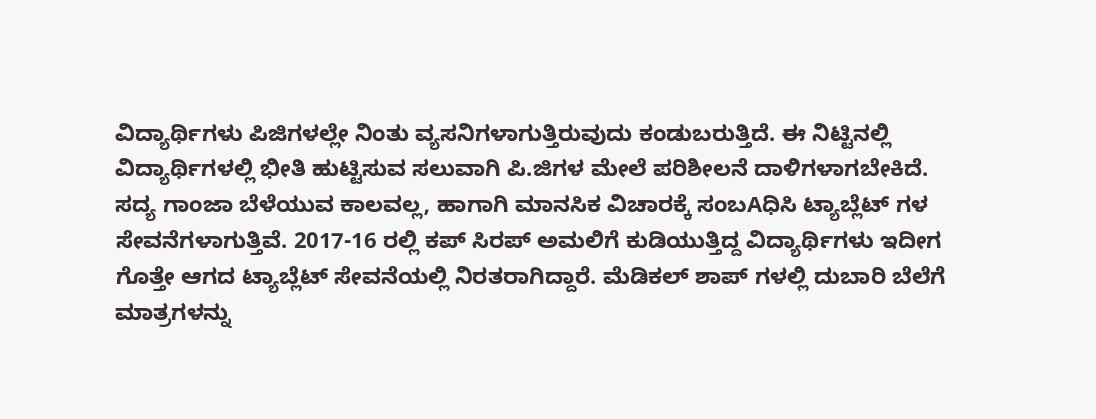ವಿದ್ಯಾರ್ಥಿಗಳು ಪಿಜಿಗಳಲ್ಲೇ ನಿಂತು ವ್ಯಸನಿಗಳಾಗುತ್ತಿರುವುದು ಕಂಡುಬರುತ್ತಿದೆ. ಈ ನಿಟ್ಟಿನಲ್ಲಿ ವಿದ್ಯಾರ್ಥಿಗಳಲ್ಲಿ ಭೀತಿ ಹುಟ್ಟಿಸುವ ಸಲುವಾಗಿ ಪಿ.ಜಿಗಳ ಮೇಲೆ ಪರಿಶೀಲನೆ ದಾಳಿಗಳಾಗಬೇಕಿದೆ. ಸದ್ಯ ಗಾಂಜಾ ಬೆಳೆಯುವ ಕಾಲವಲ್ಲ, ಹಾಗಾಗಿ ಮಾನಸಿಕ ವಿಚಾರಕ್ಕೆ ಸಂಬAಧಿಸಿ ಟ್ಯಾಬ್ಲೆಟ್ ಗಳ ಸೇವನೆಗಳಾಗುತ್ತಿವೆ. 2017-16 ರಲ್ಲಿ ಕಪ್ ಸಿರಪ್ ಅಮಲಿಗೆ ಕುಡಿಯುತ್ತಿದ್ದ ವಿದ್ಯಾರ್ಥಿಗಳು ಇದೀಗ ಗೊತ್ತೇ ಆಗದ ಟ್ಯಾಬ್ಲೆಟ್ ಸೇವನೆಯಲ್ಲಿ ನಿರತರಾಗಿದ್ದಾರೆ. ಮೆಡಿಕಲ್ ಶಾಪ್ ಗಳಲ್ಲಿ ದುಬಾರಿ ಬೆಲೆಗೆ ಮಾತ್ರಗಳನ್ನು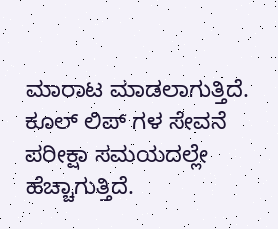ಮಾರಾಟ ಮಾಡಲಾಗುತ್ತಿದೆ. ಕೂಲ್ ಲಿಪ್ ಗಳ ಸೇವನೆ ಪರೀಕ್ಷಾ ಸಮಯದಲ್ಲೇ ಹೆಚ್ಚಾಗುತ್ತಿದೆ.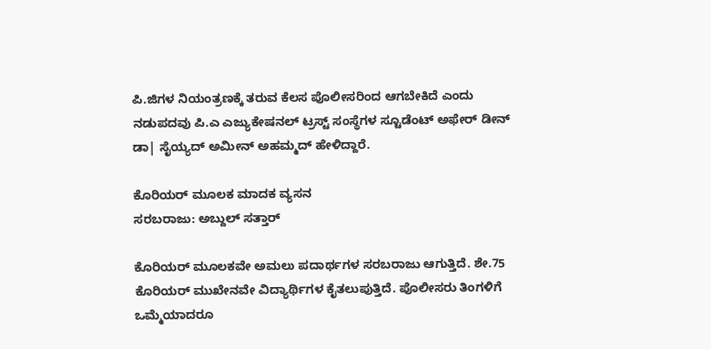ಪಿ.ಜಿಗಳ ನಿಯಂತ್ರಣಕ್ಕೆ ತರುವ ಕೆಲಸ ಪೊಲೀಸರಿಂದ ಆಗಬೇಕಿದೆ ಎಂದು ನಡುಪದವು ಪಿ.ಎ ಎಜ್ಯುಕೇಷನಲ್ ಟ್ರಸ್ಟ್ ಸಂಸ್ಥೆಗಳ ಸ್ಟೂಡೆಂಟ್ ಅಫೇರ್ ಡೀನ್ ಡಾ| ಸೈಯ್ಯದ್ ಅಮೀನ್ ಅಹಮ್ಮದ್ ಹೇಳಿದ್ದಾರೆ.

ಕೊರಿಯರ್ ಮೂಲಕ ಮಾದಕ ವ್ಯಸನ
ಸರಬರಾಜು: ಅಬ್ದುಲ್ ಸತ್ತಾರ್

ಕೊರಿಯರ್ ಮೂಲಕವೇ ಅಮಲು ಪದಾರ್ಥಗಳ ಸರಬರಾಜು ಆಗುತ್ತಿದೆ. ಶೇ.75 ಕೊರಿಯರ್ ಮುಖೇನವೇ ವಿದ್ಯಾರ್ಥಿಗಳ ಕೈತಲುಪುತ್ತಿದೆ. ಪೊಲೀಸರು ತಿಂಗಳಿಗೆ ಒಮ್ಮೆಯಾದರೂ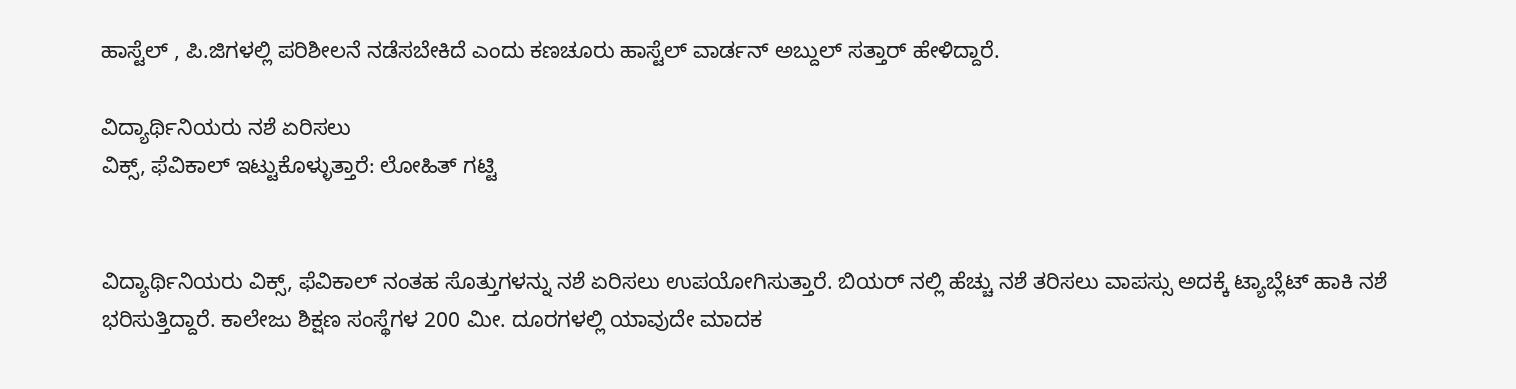ಹಾಸ್ಟೆಲ್ , ಪಿ.ಜಿಗಳಲ್ಲಿ ಪರಿಶೀಲನೆ ನಡೆಸಬೇಕಿದೆ ಎಂದು ಕಣಚೂರು ಹಾಸ್ಟೆಲ್ ವಾರ್ಡನ್ ಅಬ್ದುಲ್ ಸತ್ತಾರ್ ಹೇಳಿದ್ದಾರೆ.

ವಿದ್ಯಾರ್ಥಿನಿಯರು ನಶೆ ಏರಿಸಲು
ವಿಕ್ಸ್, ಫೆವಿಕಾಲ್ ಇಟ್ಟುಕೊಳ್ಳುತ್ತಾರೆ: ಲೋಹಿತ್ ಗಟ್ಟಿ


ವಿದ್ಯಾರ್ಥಿನಿಯರು ವಿಕ್ಸ್, ಫೆವಿಕಾಲ್ ನಂತಹ ಸೊತ್ತುಗಳನ್ನು ನಶೆ ಏರಿಸಲು ಉಪಯೋಗಿಸುತ್ತಾರೆ. ಬಿಯರ್ ನಲ್ಲಿ ಹೆಚ್ಚು ನಶೆ ತರಿಸಲು ವಾಪಸ್ಸು ಅದಕ್ಕೆ ಟ್ಯಾಬ್ಲೆಟ್ ಹಾಕಿ ನಶೆ ಭರಿಸುತ್ತಿದ್ದಾರೆ. ಕಾಲೇಜು ಶಿಕ್ಷಣ ಸಂಸ್ಥೆಗಳ 200 ಮೀ. ದೂರಗಳಲ್ಲಿ ಯಾವುದೇ ಮಾದಕ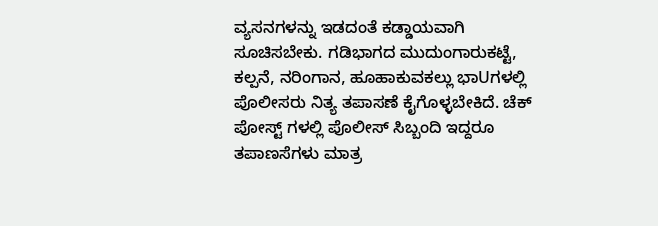ವ್ಯಸನಗಳನ್ನು ಇಡದಂತೆ ಕಡ್ಡಾಯವಾಗಿ ಸೂಚಿಸಬೇಕು. ಗಡಿಭಾಗದ ಮುದುಂಗಾರುಕಟ್ಟೆ, ಕಲ್ಪನೆ, ನರಿಂಗಾನ, ಹೂಹಾಕುವಕಲ್ಲು ಭಾUಗಳಲ್ಲಿ ಪೊಲೀಸರು ನಿತ್ಯ ತಪಾಸಣೆ ಕೈಗೊಳ್ಳಬೇಕಿದೆ. ಚೆಕ್ ಪೋಸ್ಟ್ ಗಳಲ್ಲಿ ಪೊಲೀಸ್ ಸಿಬ್ಬಂದಿ ಇದ್ದರೂ ತಪಾಣಸೆಗಳು ಮಾತ್ರ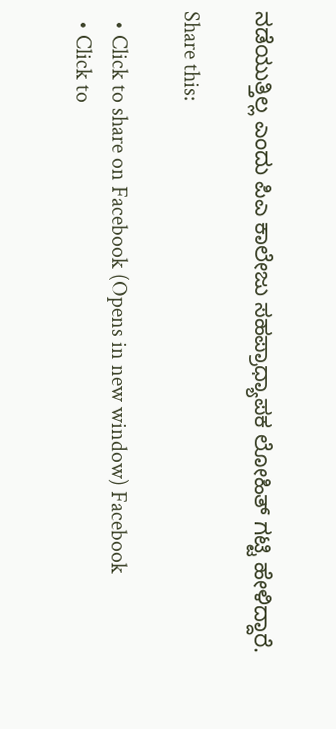ನಡೆಯುತ್ತಿಲ್ಲ ಎಂದು ಪಿಎ ಕಾಲೇಜು ಸಹಪ್ರಾಧ್ಯಾಪಕ ಲೋಹಿತ್ ಗಟ್ಟಿ ಹೇಳಿದ್ದಾರೆ.

Share this:

  • Click to share on Facebook (Opens in new window) Facebook
  • Click to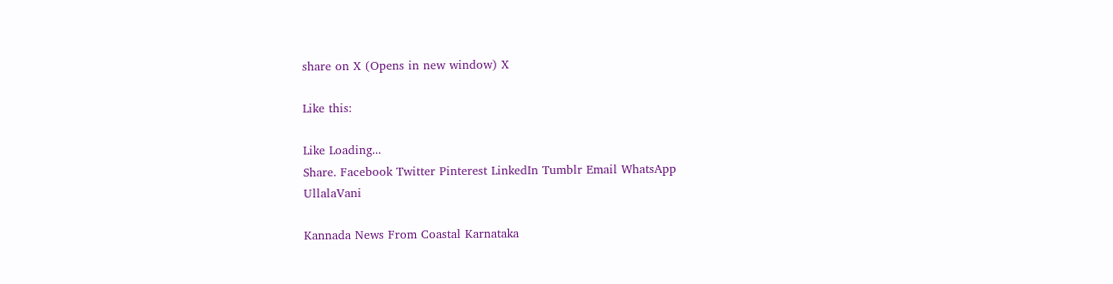share on X (Opens in new window) X

Like this:

Like Loading...
Share. Facebook Twitter Pinterest LinkedIn Tumblr Email WhatsApp
UllalaVani

Kannada News From Coastal Karnataka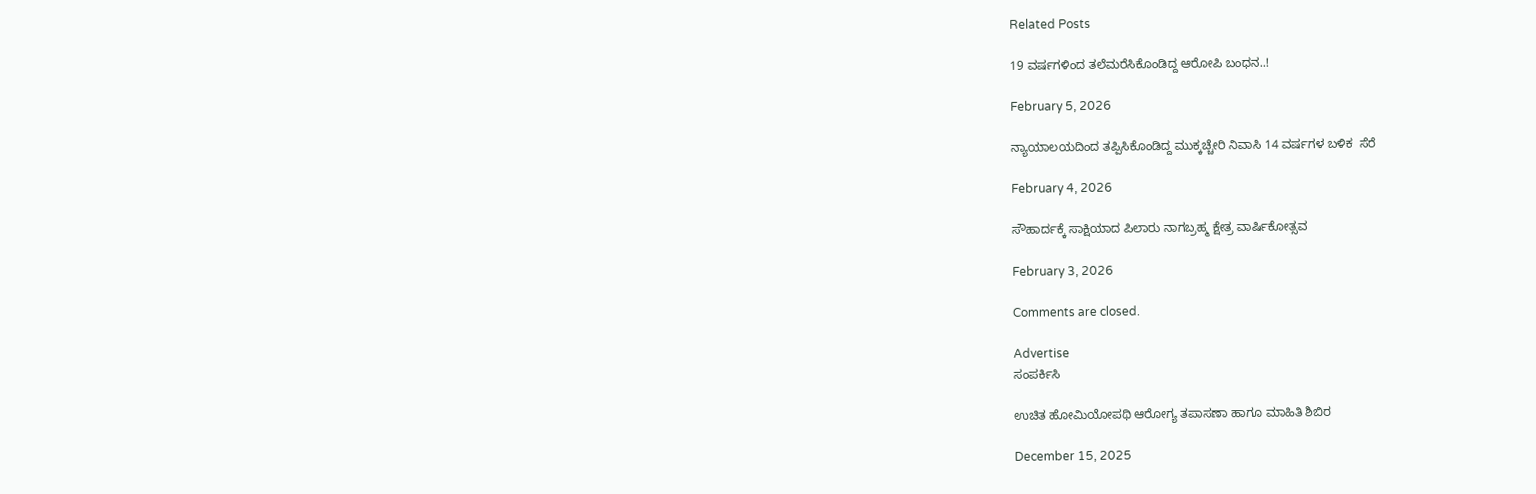Related Posts

19 ವರ್ಷಗಳಿಂದ ತಲೆಮರೆಸಿಕೊಂಡಿದ್ದ ಆರೋಪಿ ಬಂಧನ..!

February 5, 2026

ನ್ಯಾಯಾಲಯದಿಂದ ತಪ್ಪಿಸಿಕೊಂಡಿದ್ದ ಮುಕ್ಕಚ್ಚೇರಿ ನಿವಾಸಿ 14 ವರ್ಷಗಳ ಬಳಿಕ  ಸೆರೆ

February 4, 2026

ಸೌಹಾರ್ದಕ್ಕೆ ಸಾಕ್ಷಿಯಾದ ಪಿಲಾರು ನಾಗಬ್ರಹ್ಮ ಕ್ಷೇತ್ರ ವಾರ್ಷಿಕೋತ್ಸವ

February 3, 2026

Comments are closed.

Advertise
ಸಂಪರ್ಕಿಸಿ

ಉಚಿತ ಹೋಮಿಯೋಪಥಿ ಆರೋಗ್ಯ ತಪಾಸಣಾ ಹಾಗೂ ಮಾಹಿತಿ ಶಿಬಿರ

December 15, 2025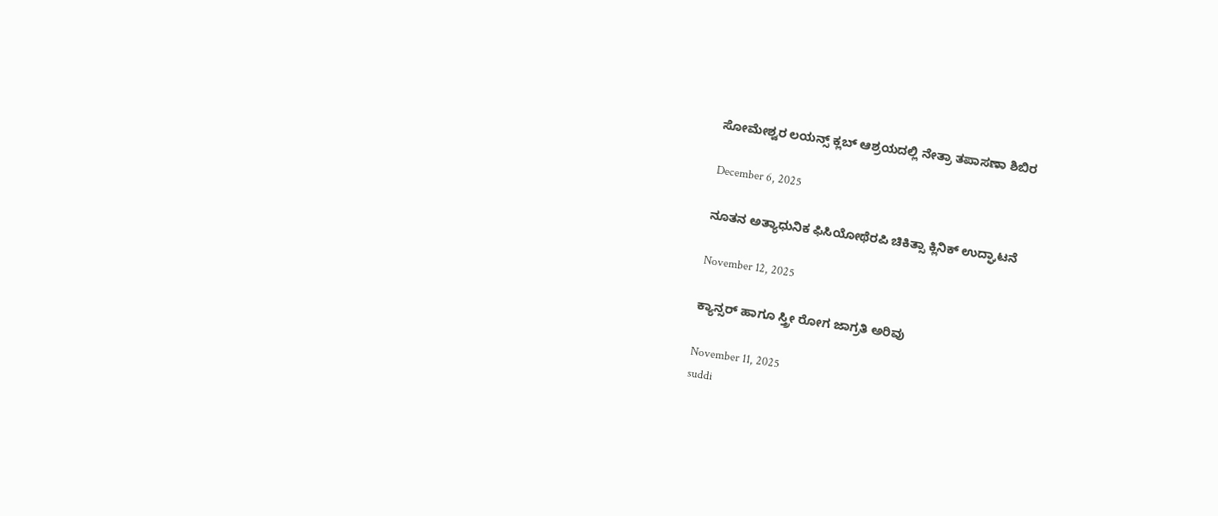ಸೋಮೇಶ್ವರ ಲಯನ್ಸ್ ಕ್ಲಬ್ ಆಶ್ರಯದಲ್ಲಿ ನೇತ್ರಾ ತಪಾಸಣಾ ಶಿಬಿರ

December 6, 2025

ನೂತನ ಅತ್ಯಾಧುನಿಕ ಫಿಸಿಯೋಥೆರಪಿ ಚಿಕಿತ್ಸಾ ಕ್ಲಿನಿಕ್ ಉದ್ಘಾಟನೆ

November 12, 2025

ಕ್ಯಾನ್ಸರ್ ಹಾಗೂ ಸ್ತ್ರೀ ರೋಗ ಜಾಗ್ರತಿ ಅರಿವು

November 11, 2025
suddi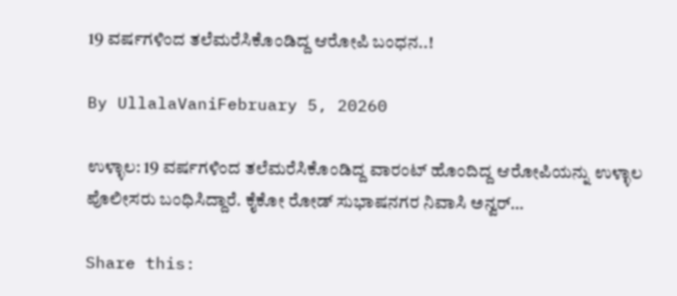19 ವರ್ಷಗಳಿಂದ ತಲೆಮರೆಸಿಕೊಂಡಿದ್ದ ಆರೋಪಿ ಬಂಧನ..!

By UllalaVaniFebruary 5, 20260

ಉಳ್ಳಾಲ: 19 ವರ್ಷಗಳಿಂದ ತಲೆಮರೆಸಿಕೊಂಡಿದ್ದ ವಾರಂಟ್‌ ಹೊಂದಿದ್ದ ಆರೋಪಿಯನ್ನು ಉಳ್ಳಾಲ ಪೊಲೀಸರು ಬಂಧಿಸಿದ್ದಾರೆ. ಕೈಕೋ ರೋಡ್‌ ಸುಭಾಷನಗರ ನಿವಾಸಿ ಅನ್ವರ್…

Share this: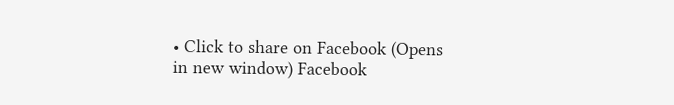• Click to share on Facebook (Opens in new window) Facebook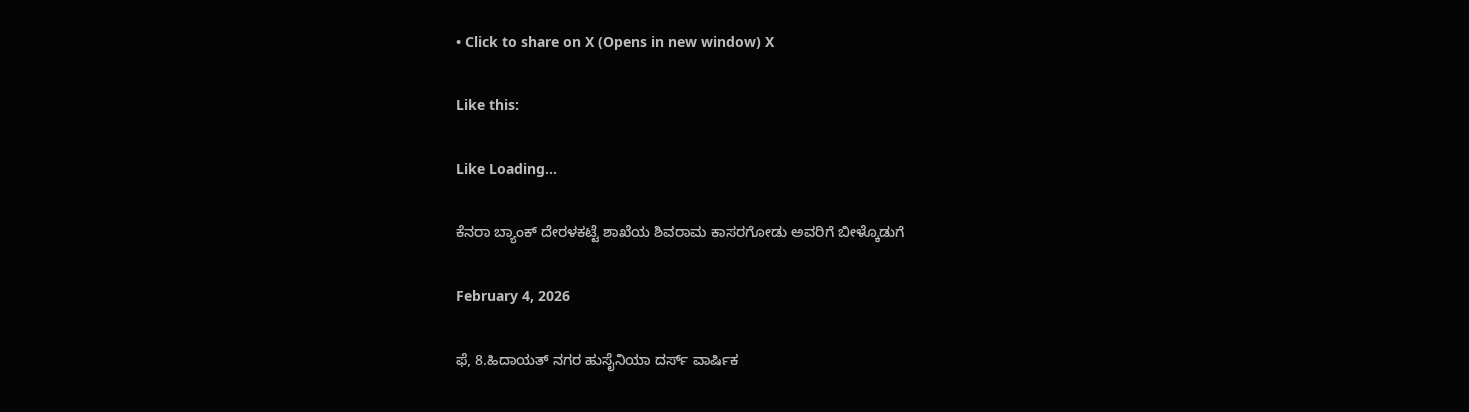• Click to share on X (Opens in new window) X

Like this:

Like Loading...

ಕೆನರಾ ಬ್ಯಾಂಕ್ ದೇರಳಕಟ್ಟೆ ಶಾಖೆಯ ಶಿವರಾಮ ಕಾಸರಗೋಡು ಅವರಿಗೆ ಬೀಳ್ಕೊಡುಗೆ

February 4, 2026

ಫೆ, 8.ಹಿದಾಯತ್ ನಗರ ಹುಸೈನಿಯಾ ದರ್ಸ್ ವಾರ್ಷಿಕ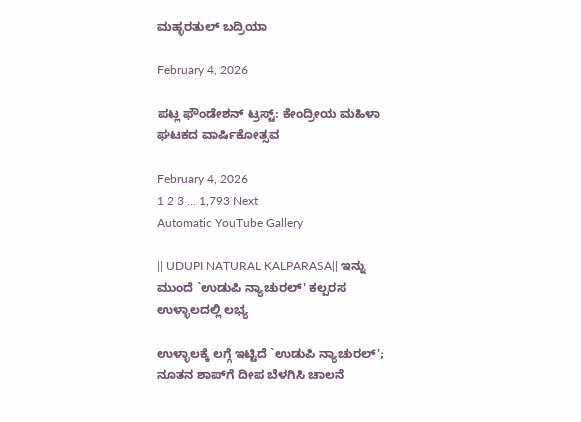ಮಹ್ಳರತುಲ್ ಬದ್ರಿಯಾ

February 4, 2026

ಪಟ್ಲ ಫೌಂಡೇಶನ್ ಟ್ರಸ್ಟ್: ಕೇಂದ್ರೀಯ ಮಹಿಳಾ ಘಟಕದ ವಾರ್ಷಿಕೋತ್ಸವ

February 4, 2026
1 2 3 … 1,793 Next
Automatic YouTube Gallery

|| UDUPI NATURAL KALPARASA|| ಇನ್ನು ಮುಂದೆ `ಉಡುಪಿ ನ್ಯಾಚುರಲ್' ಕಲ್ಪರಸ ಉಳ್ಳಾಲದಲ್ಲಿ ಲಭ್ಯ

ಉಳ್ಳಾಲಕ್ಕೆ ಲಗ್ಗೆ ಇಟ್ಟಿದೆ `ಉಡುಪಿ ನ್ಯಾಚುರಲ್'; ನೂತನ ಶಾಪ್‌ಗೆ ದೀಪ ಬೆಳಗಿಸಿ ಚಾಲನೆ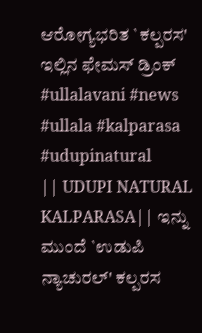ಆರೋಗ್ಯಭರಿತ `ಕಲ್ಪರಸ' ಇಲ್ಲಿನ ಫೇಮಸ್ ಡ್ರಿಂಕ್
#ullalavani #news #ullala #kalparasa #udupinatural
|| UDUPI NATURAL KALPARASA|| ಇನ್ನು ಮುಂದೆ `ಉಡುಪಿ ನ್ಯಾಚುರಲ್' ಕಲ್ಪರಸ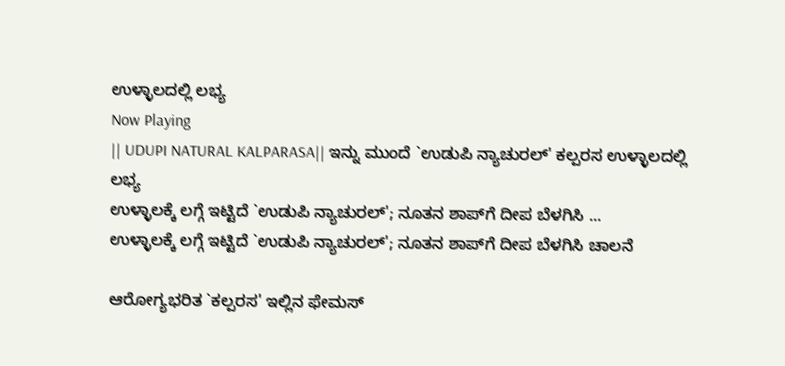ಉಳ್ಳಾಲದಲ್ಲಿ ಲಭ್ಯ
Now Playing
|| UDUPI NATURAL KALPARASA|| ಇನ್ನು ಮುಂದೆ `ಉಡುಪಿ ನ್ಯಾಚುರಲ್' ಕಲ್ಪರಸ ಉಳ್ಳಾಲದಲ್ಲಿ ಲಭ್ಯ
ಉಳ್ಳಾಲಕ್ಕೆ ಲಗ್ಗೆ ಇಟ್ಟಿದೆ `ಉಡುಪಿ ನ್ಯಾಚುರಲ್'; ನೂತನ ಶಾಪ್‌ಗೆ ದೀಪ ಬೆಳಗಿಸಿ ...
ಉಳ್ಳಾಲಕ್ಕೆ ಲಗ್ಗೆ ಇಟ್ಟಿದೆ `ಉಡುಪಿ ನ್ಯಾಚುರಲ್'; ನೂತನ ಶಾಪ್‌ಗೆ ದೀಪ ಬೆಳಗಿಸಿ ಚಾಲನೆ

ಆರೋಗ್ಯಭರಿತ `ಕಲ್ಪರಸ' ಇಲ್ಲಿನ ಫೇಮಸ್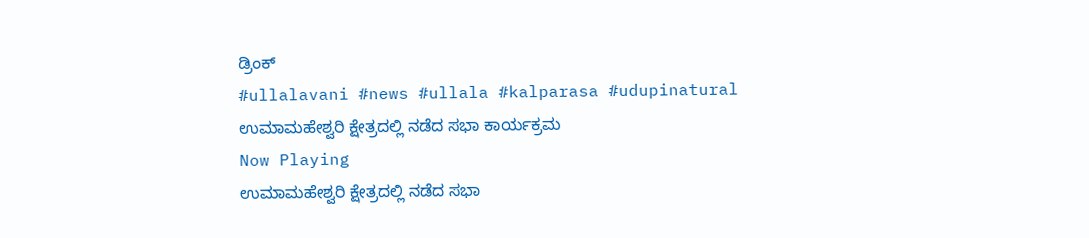ಡ್ರಿಂಕ್
#ullalavani #news #ullala #kalparasa #udupinatural
ಉಮಾಮಹೇಶ್ವರಿ ಕ್ಷೇತ್ರದಲ್ಲಿ ನಡೆದ ಸಭಾ ಕಾರ್ಯಕ್ರಮ
Now Playing
ಉಮಾಮಹೇಶ್ವರಿ ಕ್ಷೇತ್ರದಲ್ಲಿ ನಡೆದ ಸಭಾ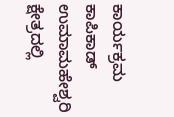ಕಾರ್ಯಕ್ರಮ
ಕಾಪಿಕಾಡ್ ಉಮಾಮಹೇಶ್ವರಿ ಕ್ಷೇತ್ರದಲ್ಲಿ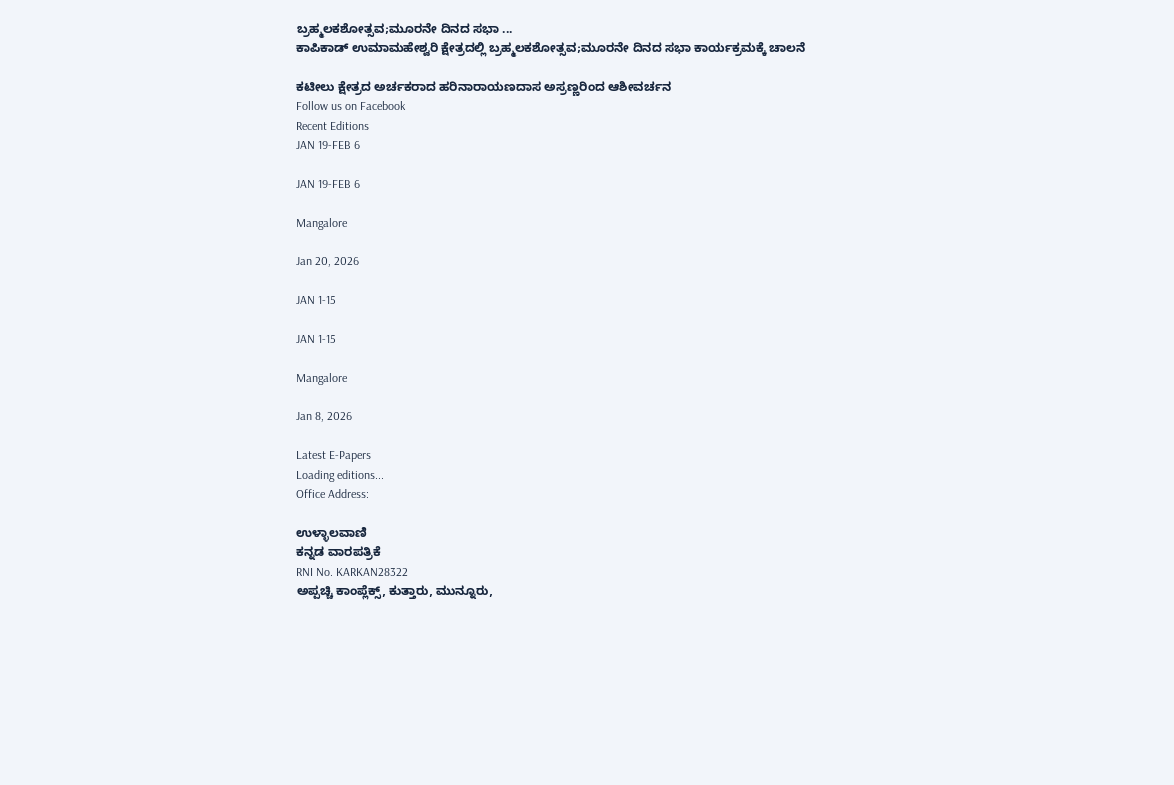ಬ್ರಹ್ಮಲಕಶೋತ್ಸವ;ಮೂರನೇ ದಿನದ ಸಭಾ ...
ಕಾಪಿಕಾಡ್ ಉಮಾಮಹೇಶ್ವರಿ ಕ್ಷೇತ್ರದಲ್ಲಿ ಬ್ರಹ್ಮಲಕಶೋತ್ಸವ;ಮೂರನೇ ದಿನದ ಸಭಾ ಕಾರ್ಯಕ್ರಮಕ್ಕೆ ಚಾಲನೆ

ಕಟೀಲು ಕ್ಷೇತ್ರದ ಅರ್ಚಕರಾದ ಹರಿನಾರಾಯಣದಾಸ ಅಸ್ರಣ್ಣರಿಂದ ಆಶೀವರ್ಚನ
Follow us on Facebook
Recent Editions
JAN 19-FEB 6

JAN 19-FEB 6

Mangalore

Jan 20, 2026

JAN 1-15

JAN 1-15

Mangalore

Jan 8, 2026

Latest E-Papers
Loading editions...
Office Address:

ಉಳ್ಳಾಲವಾಣಿ
ಕನ್ನಡ ವಾರಪತ್ರಿಕೆ
RNI No. KARKAN28322
ಅಪ್ಪಚ್ಚಿ ಕಾಂಪ್ಲೆಕ್ಸ್‌, ಕುತ್ತಾರು, ಮುನ್ನೂರು,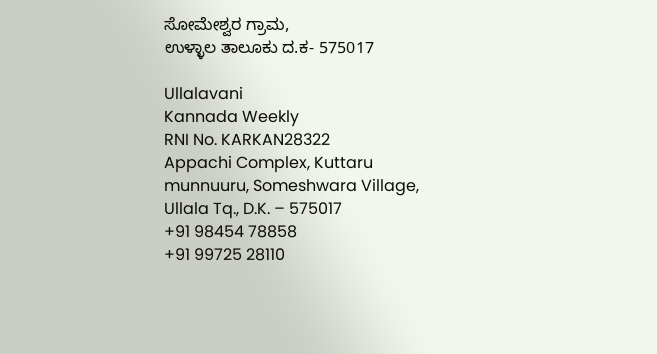ಸೋಮೇಶ್ವರ ಗ್ರಾಮ,
ಉಳ್ಳಾಲ ತಾಲೂಕು ದ.ಕ- 575017

Ullalavani
Kannada Weekly
RNI No. KARKAN28322
Appachi Complex, Kuttaru
munnuuru, Someshwara Village,
Ullala Tq., D.K. – 575017
+91 98454 78858
+91 99725 28110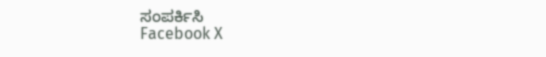ಸಂಪರ್ಕಿಸಿ
Facebook X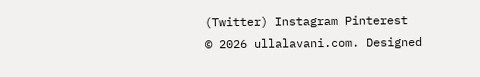(Twitter) Instagram Pinterest
© 2026 ullalavani.com. Designed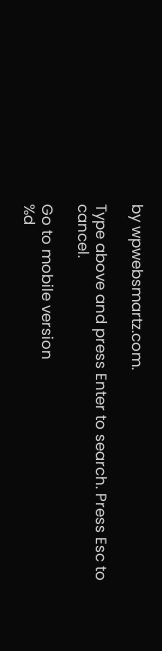by wpwebsmartz.com.

Type above and press Enter to search. Press Esc to cancel.

Go to mobile version
%d